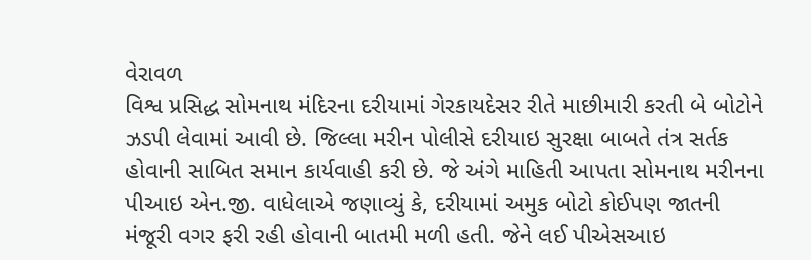વેરાવળ
વિશ્વ પ્રસિદ્ધ સોમનાથ મંદિરના દરીયામાં ગેરકાયદેસર રીતે માછીમારી કરતી બે બોટોને ઝડપી લેવામાં આવી છે. જિલ્લા મરીન પોલીસે દરીયાઇ સુરક્ષા બાબતે તંત્ર સર્તક હોવાની સાબિત સમાન કાર્યવાહી કરી છે. જે અંગે માહિતી આપતા સોમનાથ મરીનના પીઆઇ એન.જી. વાધેલાએ જણાવ્યું કે, દરીયામાં અમુક બોટો કોઈપણ જાતની મંજૂરી વગર ફરી રહી હોવાની બાતમી મળી હતી. જેને લઈ પીએસઆઇ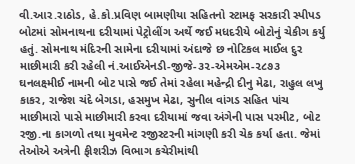વી.આર.રાઠોડ, હે.કો.પ્રવિણ બામણીયા સહિતનો સ્ટામફ સરકારી સ્પીપડ બોટમાં સોમનાથના દરીયામાં પેટ્રોલીંગ અર્થે જઈ મધદરીયે બોટોનું ચેકીગ કર્યુ હતું. સોમનાથ મંદિરની સામેના દરીયામાં અંદાજે છ નોટિકલ માઈલ દુર માછીમારી કરી રહેલી નં.આઈએનડી-જીજે-૩૨-એમએમ-૨૮૭૩ ઘનલક્ષ્મીઈ નામની બોટ પાસે જઈ તેમાં રહેલા મહેન્દ્રી દીનુ મેઢા, રાહુલ લખુ કાકર, રાજેશ ચંદે બેગડા, હસમુખ મેઢા, સુનીલ વાંગડ સહિત પાંચ માછીમારો પાસે માછીમારી કરવા દરીયામાં જવા અંગેની પાસ પરમીટ, બોટ રજી.ના કાગળો તથા મુવમેન્ટ રજીસ્ટરની માંગણી કરી ચેક કર્યા હતા. જેમાં તેઓએ અત્રેની ફીશરીઝ વિભાગ કચેરીમાંથી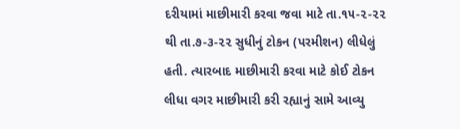દરીયામાં માછીમારી કરવા જવા માટે તા.૧૫-૨-૨૨ થી તા.૭-૩-૨૨ સુધીનું ટોકન (પરમીશન) લીધેલું હતી. ત્યારબાદ માછીમારી કરવા માટે કોઈ ટોકન લીધા વગર માછીમારી કરી રહ્યાનું સામે આવ્યુ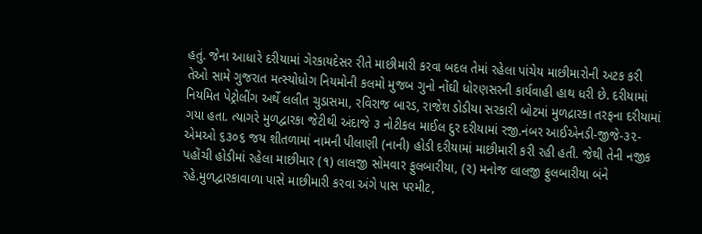હતું. જેના આધારે દરીયામાં ગેરકાયદેસર રીતે માછીમારી કરવા બદલ તેમાં રહેલા પાંચેય માછીમારોની અટક કરી તેઓ સામે ગુજરાત મત્સ્યોધોગ નિયમોની કલમો મુજબ ગુનો નોંઘી ધોરણસરની કાર્યવાહી હાથ ધરી છે. દરીયામાં નિયમિત પેટ્રોલીંગ અર્થે લલીત ચુડાસમા, રવિરાજ બારડ, રાજેશ ડોડીયા સરકારી બોટમાં મુળદ્રારકા તરફના દરીયામાં ગયા હતા. ત્યાગરે મુળદ્વારકા જેટીથી અંદાજે ૩ નોટીકલ માઈલ દુર દરીયામાં રજી.નંબર આઈએનડી-જીજે-૩૨-એમઓ ૬૩૦૬ જય શીતળામાં નામની પીલાણી (નાની) હોડી દરીયામાં માછીમારી કરી રહી હતી. જેથી તેની નજીક પહોંચી હોડીમાં રહેલા માછીમાર (૧) લાલજી સોમવાર ફુલબારીયા, (૨) મનોજ લાલજી ફુલબારીયા બંને રહે.મુળદ્વારકાવાળા પાસે માછીમારી કરવા અંગે પાસ પરમીટ,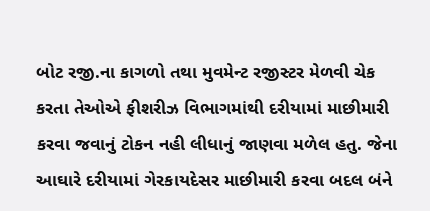બોટ રજી.ના કાગળો તથા મુવમેન્ટ રજીસ્ટર મેળવી ચેક કરતા તેઓએ ફીશરીઝ વિભાગમાંથી દરીયામાં માછીમારી કરવા જવાનું ટોકન નહી લીધાનું જાણવા મળેલ હતુ. જેના આઘારે દરીયામાં ગેરકાયદેસર માછીમારી કરવા બદલ બંને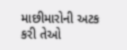માછીમારોની અટક કરી તેઓ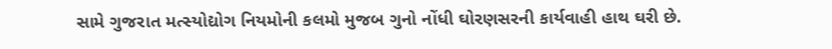સામે ગુજરાત મત્સ્યોદ્યોગ નિયમોની કલમો મુજબ ગુનો નોંધી ઘોરણસરની કાર્યવાહી હાથ ઘરી છે.